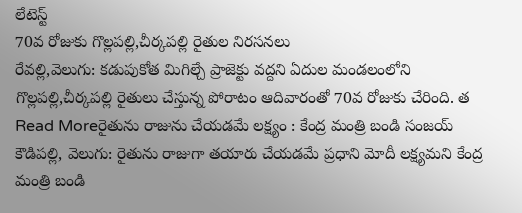లేటెస్ట్
70వ రోజుకు గొల్లపల్లి,చీర్కపల్లి రైతుల నిరసనలు
రేవల్లి,వెలుగు: కడుపుకోత మిగిల్చే ప్రాజెక్టు వద్దని ఏదుల మండలంలోని గొల్లపల్లి,చీర్కపల్లి రైతులు చేస్తున్న పోరాటం ఆదివారంతో 70వ రోజుకు చేరింది. త
Read Moreరైతును రాజును చేయడమే లక్ష్యం : కేంద్ర మంత్రి బండి సంజయ్
కౌడిపల్లి, వెలుగు: రైతును రాజుగా తయారు చేయడమే ప్రధాని మోదీ లక్ష్యమని కేంద్ర మంత్రి బండి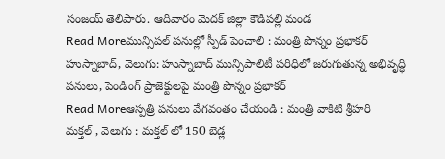సంజయ్ తెలిపారు. ఆదివారం మెదక్ జిల్లా కౌడిపల్లి మండ
Read Moreమున్సిపల్ పనుల్లో స్పీడ్ పెంచాలి : మంత్రి పొన్నం ప్రభాకర్
హుస్నాబాద్, వెలుగు: హుస్నాబాద్ మున్సిపాలిటీ పరిధిలో జరుగుతున్న అభివృద్ధి పనులు, పెండింగ్ ప్రాజెక్టులపై మంత్రి పొన్నం ప్రభాకర్
Read Moreఆస్పత్రి పనులు వేగవంతం చేయండి : మంత్రి వాకిటి శ్రీహరి
మక్తల్ , వెలుగు : మక్తల్ లో 150 బెడ్ల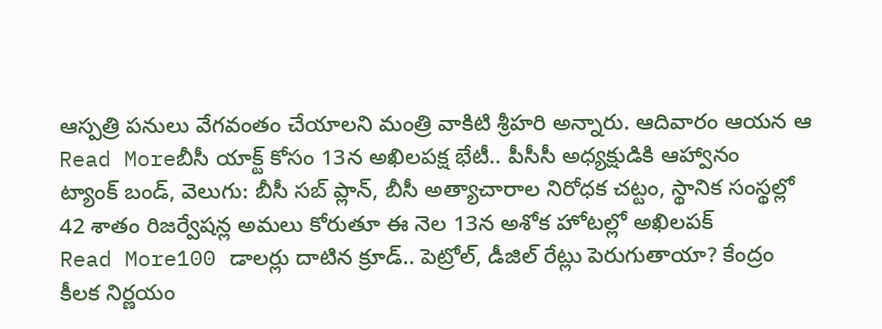ఆస్పత్రి పనులు వేగవంతం చేయాలని మంత్రి వాకిటి శ్రీహరి అన్నారు. ఆదివారం ఆయన ఆ
Read Moreబీసీ యాక్ట్ కోసం 13న అఖిలపక్ష భేటీ.. పీసీసీ అధ్యక్షుడికి ఆహ్వానం
ట్యాంక్ బండ్, వెలుగు: బీసీ సబ్ ప్లాన్, బీసీ అత్యాచారాల నిరోధక చట్టం, స్థానిక సంస్థల్లో 42 శాతం రిజర్వేషన్ల అమలు కోరుతూ ఈ నెల 13న అశోక హోటల్లో అఖిలపక్
Read More100 డాలర్లు దాటిన క్రూడ్.. పెట్రోల్, డీజిల్ రేట్లు పెరుగుతాయా? కేంద్రం కీలక నిర్ణయం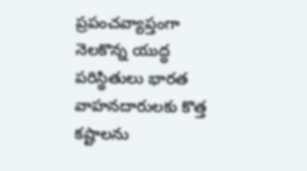ప్రపంచవ్యాప్తంగా నెలకొన్న యుద్ధ పరిస్థితులు భారత వాహనదారులకు కొత్త కష్టాలను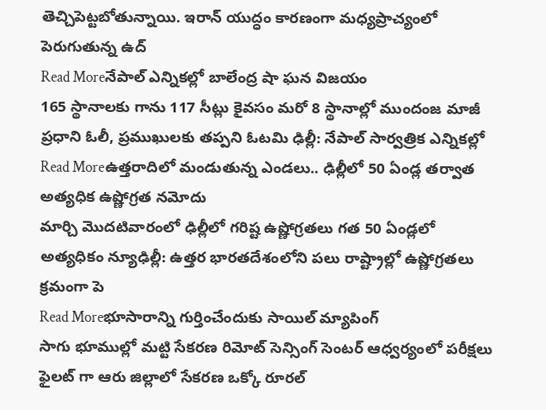తెచ్చిపెట్టబోతున్నాయి. ఇరాన్ యుద్ధం కారణంగా మధ్యప్రాచ్యంలో పెరుగుతున్న ఉద్
Read Moreనేపాల్ ఎన్నికల్లో బాలేంద్ర షా ఘన విజయం
165 స్థానాలకు గాను 117 సీట్లు కైవసం మరో 8 స్థానాల్లో ముందంజ మాజీ ప్రధాని ఓలీ, ప్రముఖులకు తప్పని ఓటమి ఢిల్లీ: నేపాల్ సార్వత్రిక ఎన్నికల్లో
Read Moreఉత్తరాదిలో మండుతున్న ఎండలు.. ఢిల్లీలో 50 ఏండ్ల తర్వాత అత్యధిక ఉష్ణోగ్రత నమోదు
మార్చి మొదటివారంలో ఢిల్లీలో గరిష్ట ఉష్ణోగ్రతలు గత 50 ఏండ్లలో అత్యధికం న్యూఢిల్లీ: ఉత్తర భారతదేశంలోని పలు రాష్ట్రాల్లో ఉష్ణోగ్రతలు క్రమంగా పె
Read Moreభూసారాన్ని గుర్తించేందుకు సాయిల్ మ్యాపింగ్
సాగు భూముల్లో మట్టి సేకరణ రిమోట్ సెన్సింగ్ సెంటర్ ఆధ్వర్యంలో పరీక్షలు ఫైలట్ గా ఆరు జిల్లాలో సేకరణ ఒక్కో రూరల్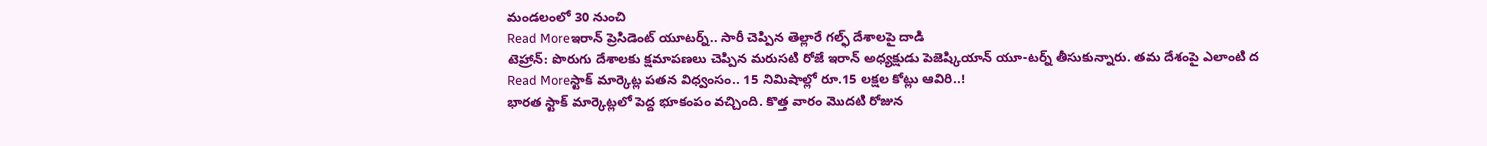మండలంలో 30 నుంచి
Read Moreఇరాన్ ప్రెసిడెంట్ యూటర్న్.. సారీ చెప్పిన తెల్లారే గల్ఫ్ దేశాలపై దాడి
టెహ్రాన్: పొరుగు దేశాలకు క్షమాపణలు చెప్పిన మరుసటి రోజే ఇరాన్ అధ్యక్షుడు పెజెష్కియాన్ యూ-టర్న్ తీసుకున్నారు. తమ దేశంపై ఎలాంటి ద
Read Moreస్టాక్ మార్కెట్ల పతన విధ్వంసం.. 15 నిమిషాల్లో రూ.15 లక్షల కోట్లు ఆవిరి..!
భారత స్టాక్ మార్కెట్లలో పెద్ద భూకంపం వచ్చింది. కొత్త వారం మెుదటి రోజున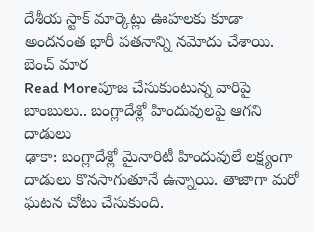దేశీయ స్టాక్ మార్కెట్లు ఊహలకు కూడా అందనంత భారీ పతనాన్ని నమోదు చేశాయి. బెంచ్ మార
Read Moreపూజ చేసుకుంటున్న వారిపై బాంబులు.. బంగ్లాదేశ్లో హిందువులపై ఆగని దాడులు
ఢాకా: బంగ్లాదేశ్లో మైనారిటీ హిందువులే లక్ష్యంగా దాడులు కొనసాగుతూనే ఉన్నాయి. తాజాగా మరో ఘటన చోటు చేసుకుంది.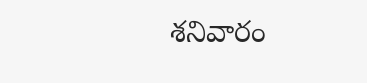శనివారం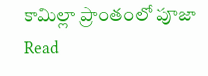కామిల్లా ప్రాంతంలో పూజా
Read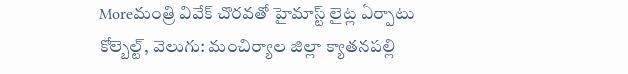Moreమంత్రి వివేక్ చొరవతో హైమాస్ట్ లైట్ల ఏర్పాటు
కోల్బెల్ట్, వెలుగు: మంచిర్యాల జిల్లా క్యాతనపల్లి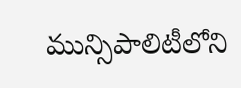మున్సిపాలిటీలోని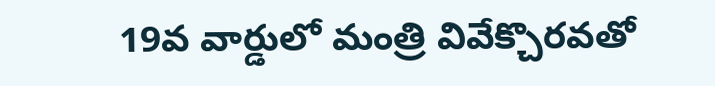19వ వార్డులో మంత్రి వివేక్చొరవతో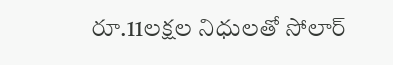రూ.11లక్షల నిధులతో సోలార్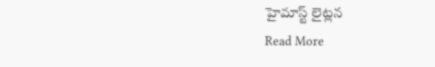హైమాస్ట్ లైట్లన
Read More